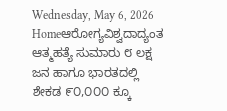Wednesday, May 6, 2026
Homeಆರೋಗ್ಯವಿಶ್ವದಾದ್ಯಂತ ಆತ್ಮಹತ್ಯೆ ಸುಮಾರು ೮ ಲಕ್ಷ ಜನ ಹಾಗೂ ಭಾರತದಲ್ಲಿ ಶೇಕಡ ೯೦,೦೦೦ ಕ್ಕೂ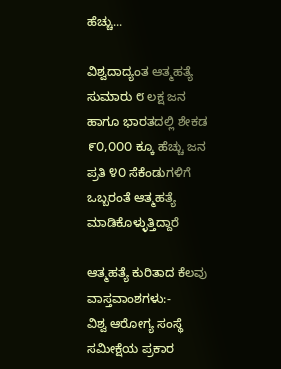ಹೆಚ್ಚು...

ವಿಶ್ವದಾದ್ಯಂತ ಆತ್ಮಹತ್ಯೆ ಸುಮಾರು ೮ ಲಕ್ಷ ಜನ ಹಾಗೂ ಭಾರತದಲ್ಲಿ ಶೇಕಡ ೯೦,೦೦೦ ಕ್ಕೂ ಹೆಚ್ಚು ಜನ ಪ್ರತಿ ೪೦ ಸೆಕೆಂಡುಗಳಿಗೆ ಒಬ್ಬರಂತೆ ಆತ್ಮಹತ್ಯೆ ಮಾಡಿಕೊಳ್ಳುತ್ತಿದ್ದಾರೆ

ಆತ್ಮಹತ್ಯೆ ಕುರಿತಾದ ಕೆಲವು ವಾಸ್ತವಾಂಶಗಳು:-
ವಿಶ್ವ ಆರೋಗ್ಯ ಸಂಸ್ಥೆ ಸಮೀಕ್ಷೆಯ ಪ್ರಕಾರ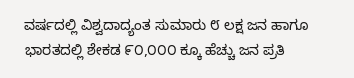ವರ್ಷದಲ್ಲಿ ವಿಶ್ವದಾದ್ಯಂತ ಸುಮಾರು ೮ ಲಕ್ಷ ಜನ ಹಾಗೂ ಭಾರತದಲ್ಲಿ ಶೇಕಡ ೯೦,೦೦೦ ಕ್ಕೂ ಹೆಚ್ಚು ಜನ ಪ್ರತಿ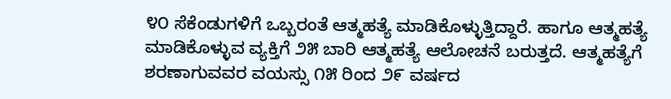೪೦ ಸೆಕೆಂಡುಗಳಿಗೆ ಒಬ್ಬರಂತೆ ಆತ್ಮಹತ್ಯೆ ಮಾಡಿಕೊಳ್ಳುತ್ತಿದ್ದಾರೆ. ಹಾಗೂ ಆತ್ಮಹತ್ಯೆ ಮಾಡಿಕೊಳ್ಳುವ ವ್ಯಕ್ತಿಗೆ ೨೫ ಬಾರಿ ಆತ್ಮಹತ್ಯೆ ಆಲೋಚನೆ ಬರುತ್ತದೆ. ಆತ್ಮಹತ್ಯೆಗೆ ಶರಣಾಗುವವರ ವಯಸ್ಸು ೧೫ ರಿಂದ ೨೯ ವರ್ಷದ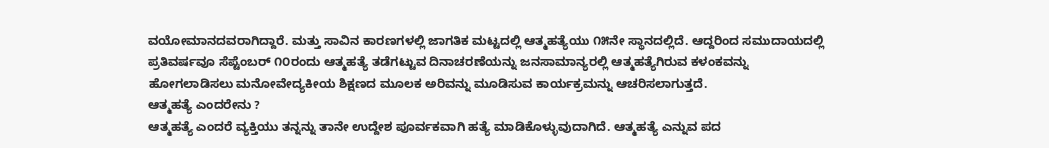ವಯೋಮಾನದವರಾಗಿದ್ದಾರೆ. ಮತ್ತು ಸಾವಿನ ಕಾರಣಗಳಲ್ಲಿ ಜಾಗತಿಕ ಮಟ್ಟದಲ್ಲಿ ಆತ್ಮಹತ್ಯೆಯು ೧೫ನೇ ಸ್ಥಾನದಲ್ಲಿದೆ. ಆದ್ದರಿಂದ ಸಮುದಾಯದಲ್ಲಿ ಪ್ರತಿವರ್ಷವೂ ಸೆಪ್ಟೆಂಬರ್ ೧೦ರಂದು ಆತ್ಮಹತ್ಯೆ ತಡೆಗಟ್ಟುವ ದಿನಾಚರಣೆಯನ್ನು ಜನಸಾಮಾನ್ಯರಲ್ಲಿ ಆತ್ಮಹತ್ಯೆಗಿರುವ ಕಳಂಕವನ್ನು ಹೋಗಲಾಡಿಸಲು ಮನೋವೇದ್ಯಕೀಯ ಶಿಕ್ಷಣದ ಮೂಲಕ ಅರಿವನ್ನು ಮೂಡಿಸುವ ಕಾರ್ಯಕ್ರಮನ್ನು ಆಚರಿಸಲಾಗುತ್ತದೆ.
ಆತ್ಮಹತ್ಯೆ ಎಂದರೇನು ?
ಆತ್ಮಹತ್ಯೆ ಎಂದರೆ ವ್ಯಕ್ತಿಯು ತನ್ನನ್ನು ತಾನೇ ಉದ್ದೇಶ ಪೂರ್ವಕವಾಗಿ ಹತ್ಯೆ ಮಾಡಿಕೊಳ್ಳುವುದಾಗಿದೆ. ಆತ್ಮಹತ್ಯೆ ಎನ್ನುವ ಪದ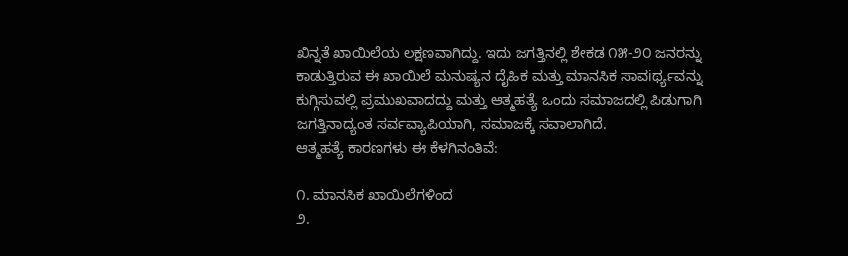ಖಿನ್ನತೆ ಖಾಯಿಲೆಯ ಲಕ್ಷಣವಾಗಿದ್ದು. ಇದು ಜಗತ್ತಿನಲ್ಲಿ ಶೇಕಡ ೧೫-೨೦ ಜನರನ್ನು ಕಾಡುತ್ತಿರುವ ಈ ಖಾಯಿಲೆ ಮನುಷ್ಯನ ದೈಹಿಕ ಮತ್ತು ಮಾನಸಿಕ ಸಾವiರ್ಥ್ಯವನ್ನು ಕುಗ್ಗಿಸುವಲ್ಲಿ ಪ್ರಮುಖವಾದದ್ದು ಮತ್ತು ಆತ್ಮಹತ್ಯೆ ಒಂದು ಸಮಾಜದಲ್ಲಿ ಪಿಡುಗಾಗಿ ಜಗತ್ತಿನಾದ್ಯಂತ ಸರ್ವವ್ಯಾಪಿಯಾಗಿ, ಸಮಾಜಕ್ಕೆ ಸವಾಲಾಗಿದೆ.
ಆತ್ಮಹತ್ಯೆ ಕಾರಣಗಳು ಈ ಕೆಳಗಿನಂತಿವೆ:

೧. ಮಾನಸಿಕ ಖಾಯಿಲೆಗಳಿಂದ
೨.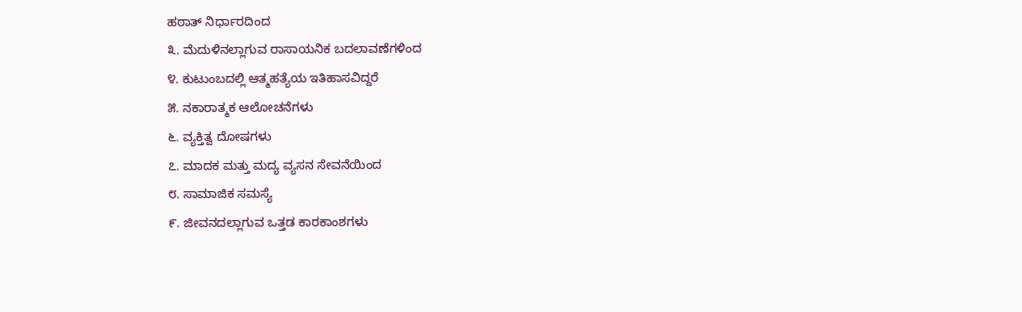ಹಠಾತ್ ನಿರ್ಧಾರದಿಂದ
೩. ಮೆದುಳಿನಲ್ಲಾಗುವ ರಾಸಾಯನಿಕ ಬದಲಾವಣೆಗಳಿಂದ
೪. ಕುಟುಂಬದಲ್ಲಿ ಆತ್ಮಹತ್ಯೆಯ ಇತಿಹಾಸವಿದ್ದರೆ
೫. ನಕಾರಾತ್ಮಕ ಆಲೋಚನೆಗಳು
೬. ವ್ಯಕ್ತಿತ್ವ ದೋಷಗಳು
೭. ಮಾದಕ ಮತ್ತು ಮದ್ಯ ವ್ಯಸನ ಸೇವನೆಯಿಂದ
೮. ಸಾಮಾಜಿಕ ಸಮಸ್ಯೆ
೯. ಜೀವನದಲ್ಲಾಗುವ ಒತ್ತಡ ಕಾರಕಾಂಶಗಳು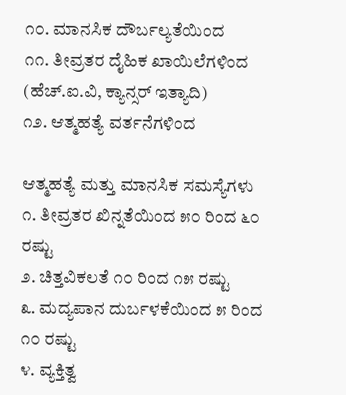೧೦. ಮಾನಸಿಕ ದೌರ್ಬಲ್ಯತೆಯಿಂದ
೧೧. ತೀವ್ರತರ ದೈಹಿಕ ಖಾಯಿಲೆಗಳಿಂದ (ಹೆಚ್.ಐ.ವಿ, ಕ್ಯಾನ್ಸರ್ ಇತ್ಯಾದಿ)
೧೨. ಆತ್ಮಹತ್ಯೆ ವರ್ತನೆಗಳಿಂದ

ಆತ್ಮಹತ್ಯೆ ಮತ್ತು ಮಾನಸಿಕ ಸಮಸ್ಯೆಗಳು
೧. ತೀವ್ರತರ ಖಿನ್ನತೆಯಿಂದ ೫೦ ರಿಂದ ೬೦ ರಷ್ಟು
೨. ಚಿತ್ತವಿಕಲತೆ ೧೦ ರಿಂದ ೧೫ ರಷ್ಟು
೩. ಮದ್ಯಪಾನ ದುರ್ಬಳಕೆಯಿಂದ ೫ ರಿಂದ ೧೦ ರಷ್ಟು
೪. ವ್ಯಕ್ತಿತ್ವ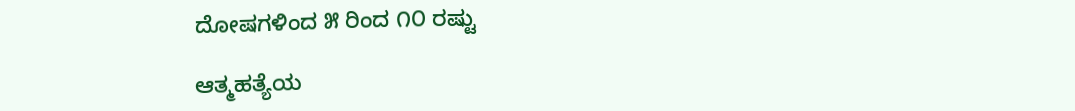ದೋಷಗಳಿಂದ ೫ ರಿಂದ ೧೦ ರಷ್ಟು

ಆತ್ಮಹತ್ಯೆಯ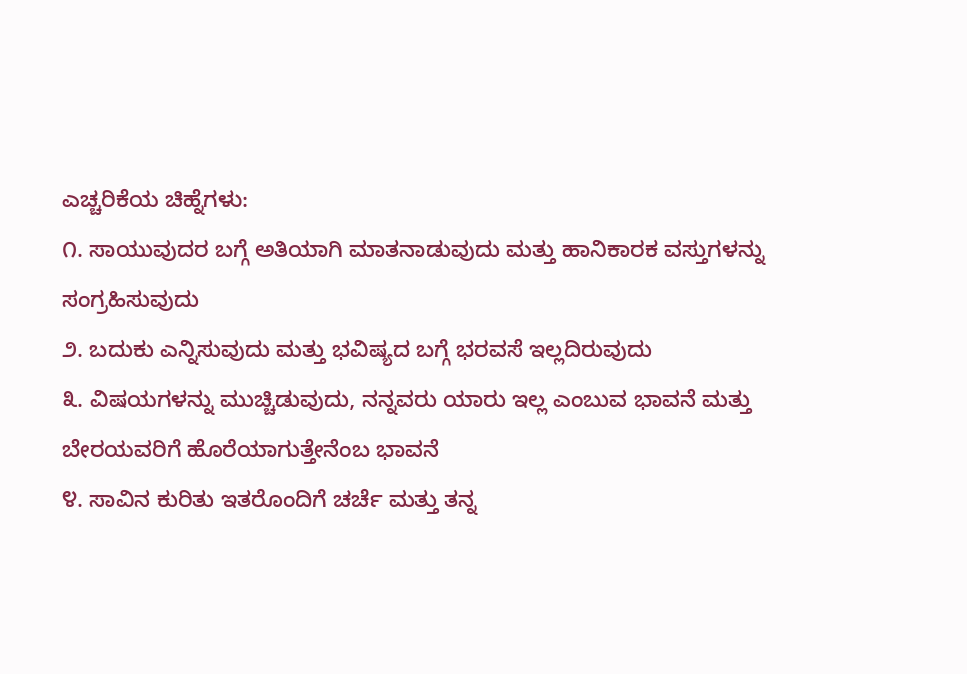ಎಚ್ಚರಿಕೆಯ ಚಿಹ್ನೆಗಳು:
೧. ಸಾಯುವುದರ ಬಗ್ಗೆ ಅತಿಯಾಗಿ ಮಾತನಾಡುವುದು ಮತ್ತು ಹಾನಿಕಾರಕ ವಸ್ತುಗಳನ್ನು ಸಂಗ್ರಹಿಸುವುದು
೨. ಬದುಕು ಎನ್ನಿಸುವುದು ಮತ್ತು ಭವಿಷ್ಯದ ಬಗ್ಗೆ ಭರವಸೆ ಇಲ್ಲದಿರುವುದು
೩. ವಿಷಯಗಳನ್ನು ಮುಚ್ಚಿಡುವುದು, ನನ್ನವರು ಯಾರು ಇಲ್ಲ ಎಂಬುವ ಭಾವನೆ ಮತ್ತು ಬೇರಯವರಿಗೆ ಹೊರೆಯಾಗುತ್ತೇನೆಂಬ ಭಾವನೆ
೪. ಸಾವಿನ ಕುರಿತು ಇತರೊಂದಿಗೆ ಚರ್ಚೆ ಮತ್ತು ತನ್ನ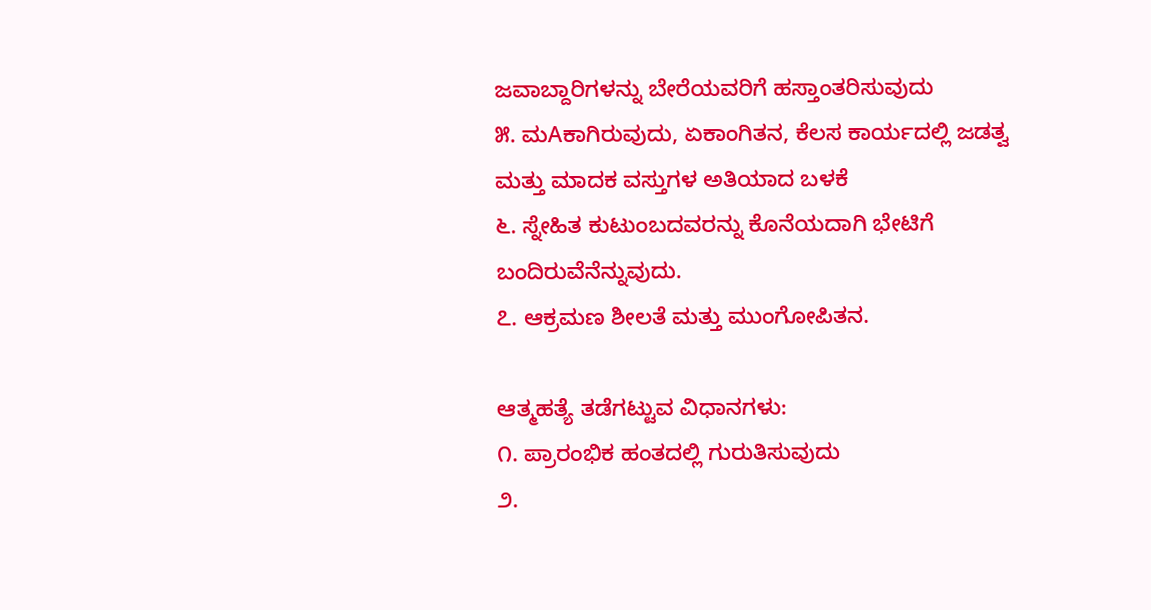ಜವಾಬ್ದಾರಿಗಳನ್ನು ಬೇರೆಯವರಿಗೆ ಹಸ್ತಾಂತರಿಸುವುದು
೫. ಮAಕಾಗಿರುವುದು, ಏಕಾಂಗಿತನ, ಕೆಲಸ ಕಾರ್ಯದಲ್ಲಿ ಜಡತ್ವ ಮತ್ತು ಮಾದಕ ವಸ್ತುಗಳ ಅತಿಯಾದ ಬಳಕೆ
೬. ಸ್ನೇಹಿತ ಕುಟುಂಬದವರನ್ನು ಕೊನೆಯದಾಗಿ ಭೇಟಿಗೆ ಬಂದಿರುವೆನೆನ್ನುವುದು.
೭. ಆಕ್ರಮಣ ಶೀಲತೆ ಮತ್ತು ಮುಂಗೋಪಿತನ.

ಆತ್ಮಹತ್ಯೆ ತಡೆಗಟ್ಟುವ ವಿಧಾನಗಳು:
೧. ಪ್ರಾರಂಭಿಕ ಹಂತದಲ್ಲಿ ಗುರುತಿಸುವುದು
೨.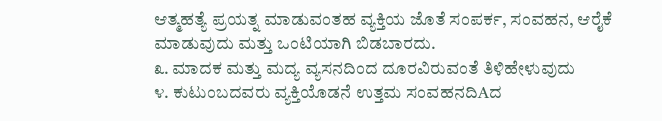ಆತ್ಮಹತ್ಯೆ ಪ್ರಯತ್ನ ಮಾಡುವಂತಹ ವ್ಯಕ್ತಿಯ ಜೊತೆ ಸಂಪರ್ಕ, ಸಂವಹನ, ಆರೈಕೆ ಮಾಡುವುದು ಮತ್ತು ಒಂಟಿಯಾಗಿ ಬಿಡಬಾರದು.
೩. ಮಾದಕ ಮತ್ತು ಮದ್ಯ ವ್ಯಸನದಿಂದ ದೂರವಿರುವಂತೆ ತಿಳಿಹೇಳುವುದು
೪. ಕುಟುಂಬದವರು ವ್ಯಕ್ತಿಯೊಡನೆ ಉತ್ತಮ ಸಂವಹನದಿAದ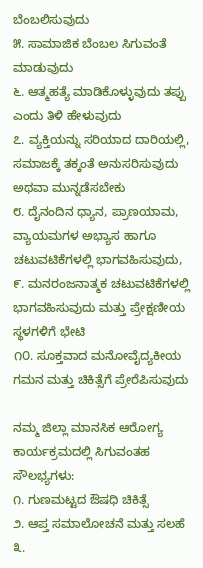ಬೆಂಬಲಿಸುವುದು
೫. ಸಾಮಾಜಿಕ ಬೆಂಬಲ ಸಿಗುವಂತೆ ಮಾಡುವುದು
೬. ಆತ್ಮಹತ್ಯೆ ಮಾಡಿಕೊಳ್ಳುವುದು ತಪ್ಪು ಎಂದು ತಿಳಿ ಹೇಳುವುದು
೭. ವ್ಯಕ್ತಿಯನ್ನು ಸರಿಯಾದ ದಾರಿಯಲ್ಲಿ, ಸಮಾಜಕ್ಕೆ ತಕ್ಕಂತೆ ಅನುಸರಿಸುವುದು ಅಥವಾ ಮುನ್ನಡೆಸಬೇಕು
೮. ದೈನಂದಿನ ಧ್ಯಾನ, ಪ್ರಾಣಯಾಮ, ವ್ಯಾಯಮಗಳ ಅಭ್ಯಾಸ ಹಾಗೂ ಚಟುವಟಿಕೆಗಳಲ್ಲಿ ಭಾಗವಹಿಸುವುದು,
೯. ಮನರಂಜನಾತ್ಮಕ ಚಟುವಟಿಕೆಗಳಲ್ಲಿ ಭಾಗವಹಿಸುವುದು ಮತ್ತು ಪ್ರೇಕ್ಷಣೀಯ ಸ್ಥಳಗಳಿಗೆ ಭೇಟಿ
೧೦. ಸೂಕ್ತವಾದ ಮನೋವೈದ್ಯಕೀಯ ಗಮನ ಮತ್ತು ಚಿಕಿತ್ಸೆಗೆ ಪ್ರೇರೆಪಿಸುವುದು

ನಮ್ಮ ಜಿಲ್ಲಾ ಮಾನಸಿಕ ಆರೋಗ್ಯ ಕಾರ್ಯಕ್ರಮದಲ್ಲಿ ಸಿಗುವಂತಹ ಸೌಲಭ್ಯಗಳು:
೧. ಗುಣಮಟ್ಟದ ಔಷಧಿ ಚಿಕಿತ್ಸೆ
೨. ಆಪ್ತ ಸಮಾಲೋಚನೆ ಮತ್ತು ಸಲಹೆ
೩.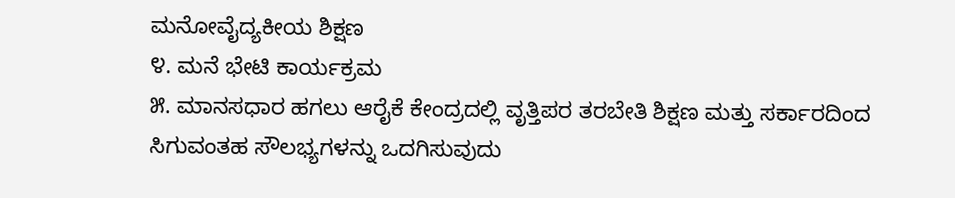ಮನೋವೈದ್ಯಕೀಯ ಶಿಕ್ಷಣ
೪. ಮನೆ ಭೇಟಿ ಕಾರ್ಯಕ್ರಮ
೫. ಮಾನಸಧಾರ ಹಗಲು ಆರೈಕೆ ಕೇಂದ್ರದಲ್ಲಿ ವೃತ್ತಿಪರ ತರಬೇತಿ ಶಿಕ್ಷಣ ಮತ್ತು ಸರ್ಕಾರದಿಂದ ಸಿಗುವಂತಹ ಸೌಲಭ್ಯಗಳನ್ನು ಒದಗಿಸುವುದು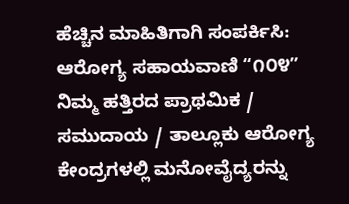ಹೆಚ್ಚಿನ ಮಾಹಿತಿಗಾಗಿ ಸಂಪರ್ಕಿಸಿ: ಆರೋಗ್ಯ ಸಹಾಯವಾಣಿ “೧೦೪”
ನಿಮ್ಮ ಹತ್ತಿರದ ಪ್ರಾಥಮಿಕ / ಸಮುದಾಯ / ತಾಲ್ಲೂಕು ಆರೋಗ್ಯ ಕೇಂದ್ರಗಳಲ್ಲಿ ಮನೋವೈದ್ಯರನ್ನು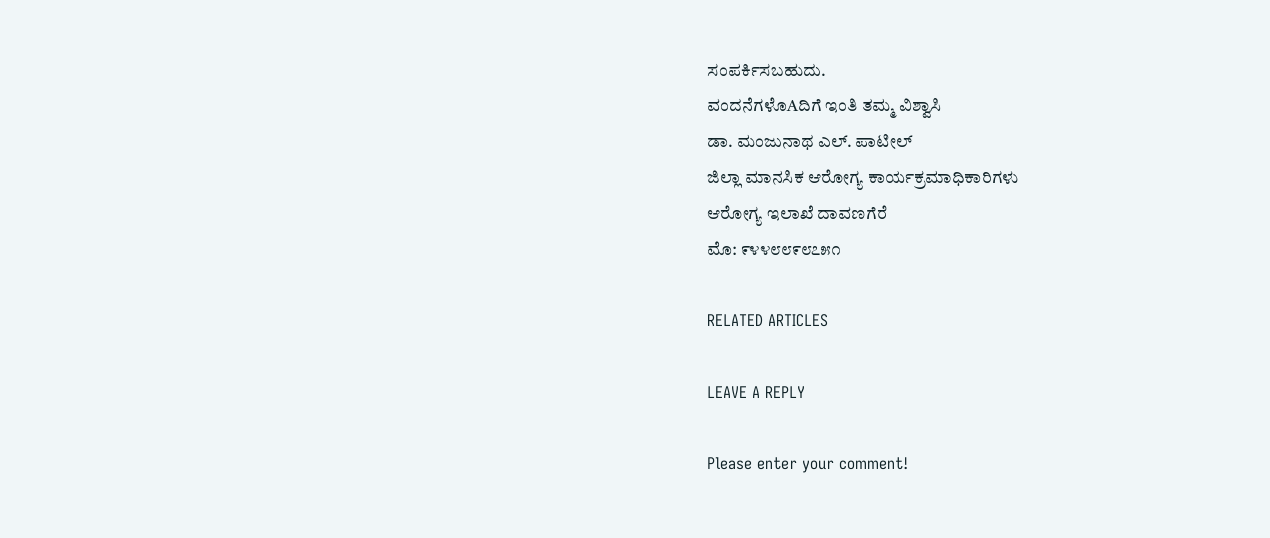ಸಂಪರ್ಕಿಸಬಹುದು.
ವಂದನೆಗಳೊAದಿಗೆ ಇಂತಿ ತಮ್ಮ ವಿಶ್ವಾಸಿ
ಡಾ. ಮಂಜುನಾಥ ಎಲ್. ಪಾಟೀಲ್
ಜಿಲ್ಲಾ ಮಾನಸಿಕ ಆರೋಗ್ಯ ಕಾರ್ಯಕ್ರಮಾಧಿಕಾರಿಗಳು
ಆರೋಗ್ಯ ಇಲಾಖೆ ದಾವಣಗೆರೆ
ಮೊ: ೯೪೪೮೮೯೮೭೫೧

RELATED ARTICLES

LEAVE A REPLY

Please enter your comment!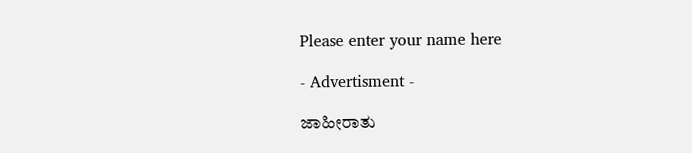Please enter your name here

- Advertisment -

ಜಾಹೀರಾತು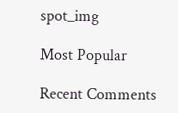spot_img

Most Popular

Recent Comments